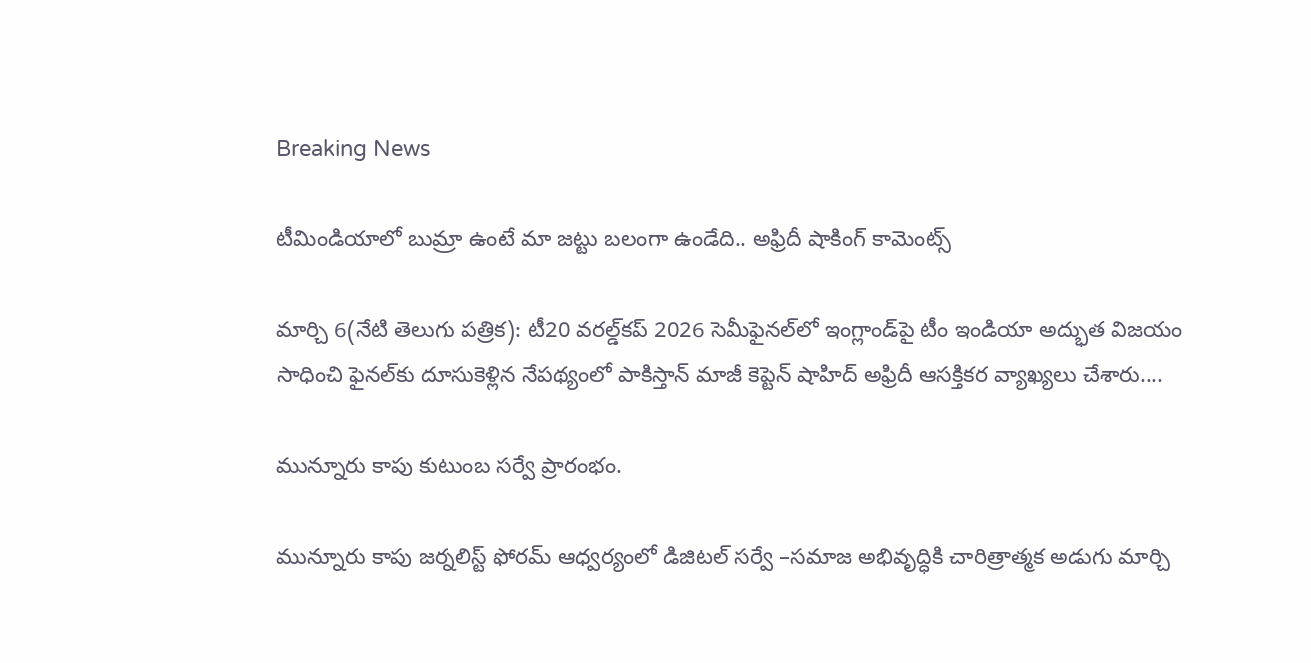Breaking News

టీమిండియాలో బుమ్రా ఉంటే మా జట్టు బలంగా ఉండేది.. అఫ్రిదీ షాకింగ్ కామెంట్స్

మార్చి 6(నేటి తెలుగు పత్రిక): టీ20 వరల్డ్‌కప్ 2026 సెమీఫైనల్‌లో ఇంగ్లాండ్‌పై టీం ఇండియా అద్భుత విజయం సాధించి ఫైనల్‌కు దూసుకెళ్లిన నేపథ్యంలో పాకిస్తాన్ మాజీ కెప్టెన్ షాహిద్ అఫ్రిదీ ఆసక్తికర వ్యాఖ్యలు చేశారు....

మున్నూరు కాపు కుటుంబ సర్వే ప్రారంభం.

మున్నూరు కాపు జర్నలిస్ట్ ఫోరమ్ ఆధ్వర్యంలో డిజిటల్ సర్వే –సమాజ అభివృద్ధికి చారిత్రాత్మక అడుగు మార్చి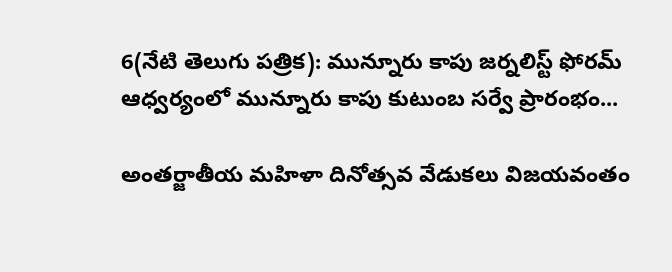6(నేటి తెలుగు పత్రిక): మున్నూరు కాపు జర్నలిస్ట్ ఫోరమ్ ఆధ్వర్యంలో మున్నూరు కాపు కుటుంబ సర్వే ప్రారంభం...

అంతర్జాతీయ మహిళా దినోత్సవ వేడుకలు విజయవంతం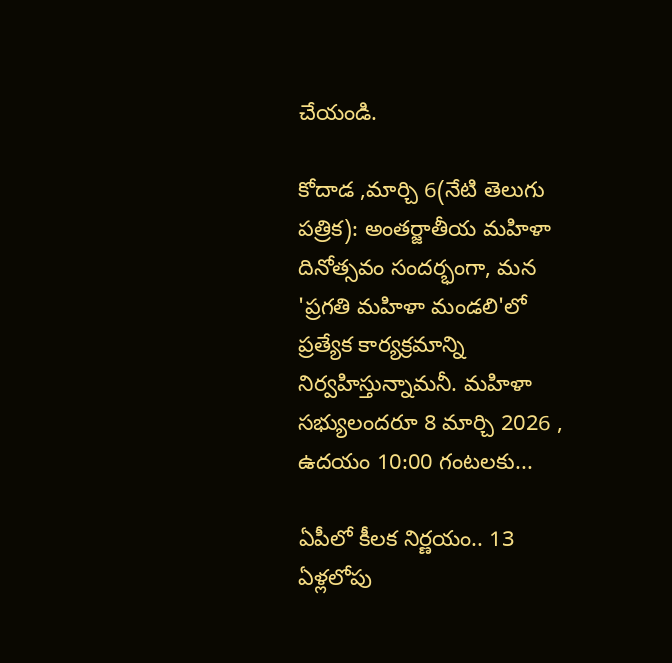చేయండి.

కోదాడ ,మార్చి 6(నేటి తెలుగు పత్రిక): అంతర్జాతీయ మహిళా దినోత్సవం సందర్భంగా, మన 'ప్రగతి మహిళా మండలి'లో ప్రత్యేక కార్యక్రమాన్ని నిర్వహిస్తున్నామనీ. మహిళా సభ్యులందరూ 8 మార్చి 2026 , ఉదయం 10:00 గంటలకు...

ఏపీలో కీలక నిర్ణయం.. 13 ఏళ్లలోపు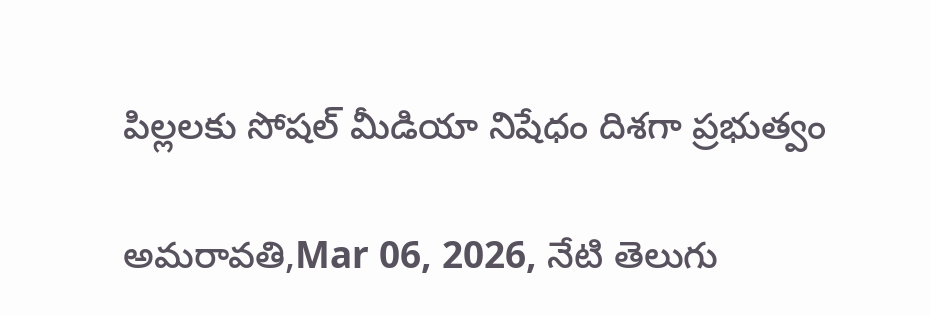పిల్లలకు సోషల్ మీడియా నిషేధం దిశగా ప్రభుత్వం

అమరావతి,Mar 06, 2026, నేటి తెలుగు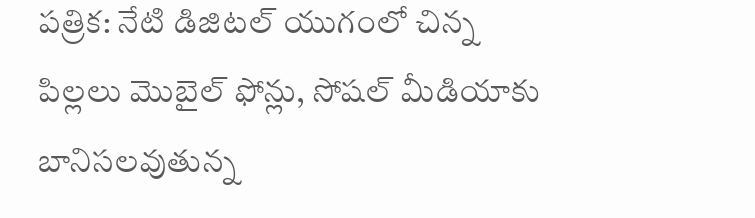పత్రిక: నేటి డిజిటల్ యుగంలో చిన్న పిల్లలు మొబైల్ ఫోన్లు, సోషల్ మీడియాకు బానిసలవుతున్న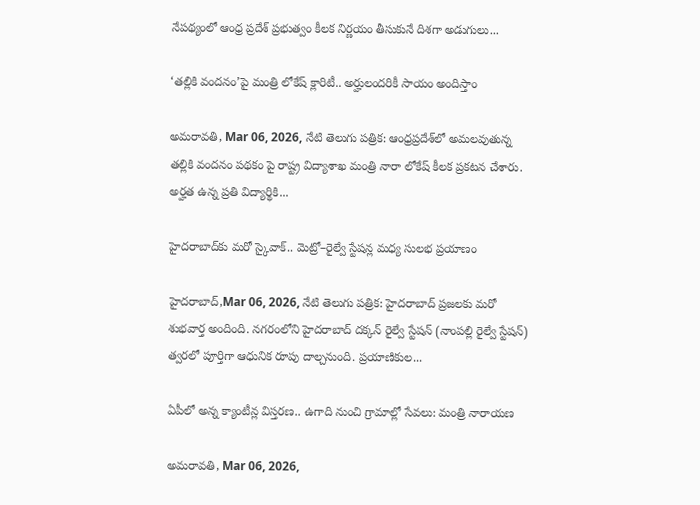నేపథ్యంలో ఆంధ్ర ప్రదేశ్ ప్రభుత్వం కీలక నిర్ణయం తీసుకునే దిశగా అడుగులు...

‘తల్లికి వందనం’పై మంత్రి లోకేష్ క్లారిటీ.. అర్హులందరికీ సాయం అందిస్తాం

అమరావతి, Mar 06, 2026, నేటి తెలుగు పత్రిక: ఆంధ్రప్రదేశ్‌లో అమలవుతున్న తల్లికి వందనం పథకం పై రాష్ట్ర విద్యాశాఖ మంత్రి నారా లోకేష్ కీలక ప్రకటన చేశారు. అర్హత ఉన్న ప్రతి విద్యార్థికి...

హైదరాబాద్‌కు మరో స్కైవాక్.. మెట్రో–రైల్వే స్టేషన్ల మధ్య సులభ ప్రయాణం

హైదరాబాద్,Mar 06, 2026, నేటి తెలుగు పత్రిక: హైదరాబాద్ ప్రజలకు మరో శుభవార్త అందింది. నగరంలోని హైదరాబాద్ దక్కన్ రైల్వే స్టేషన్ (నాంపల్లి రైల్వే స్టేషన్) త్వరలో పూర్తిగా ఆధునిక రూపు దాల్చనుంది. ప్రయాణికుల...

ఏపీలో అన్న క్యాంటీన్ల విస్తరణ.. ఉగాది నుంచి గ్రామాల్లో సేవలు: మంత్రి నారాయణ

అమరావతి, Mar 06, 2026,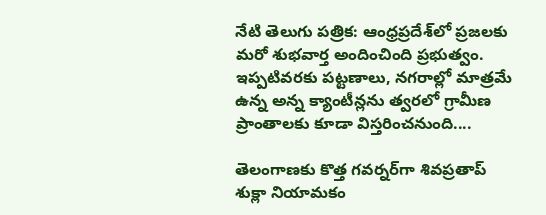నేటి తెలుగు పత్రిక: ఆంధ్రప్రదేశ్‌లో ప్రజలకు మరో శుభవార్త అందించింది ప్రభుత్వం. ఇప్పటివరకు పట్టణాలు, నగరాల్లో మాత్రమే ఉన్న అన్న క్యాంటీన్లను త్వరలో గ్రామీణ ప్రాంతాలకు కూడా విస్తరించనుంది....

తెలంగాణకు కొత్త గవర్నర్‌గా శివప్రతాప్ శుక్లా నియామకం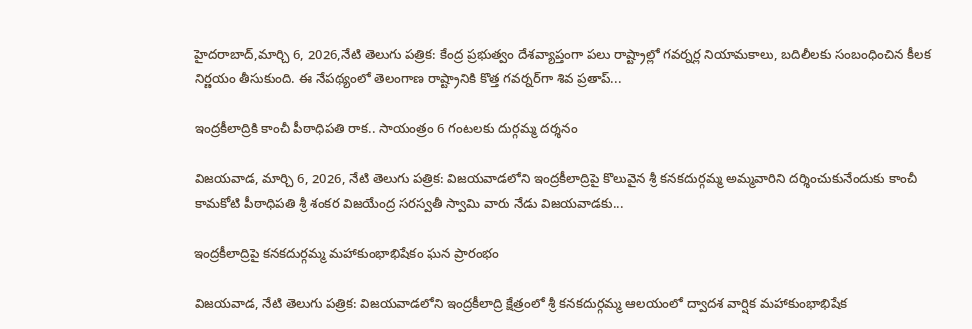హైదరాబాద్,మార్చి 6, 2026,నేటి తెలుగు పత్రిక: కేంద్ర ప్రభుత్వం దేశవ్యాప్తంగా పలు రాష్ట్రాల్లో గవర్నర్ల నియామకాలు, బదిలీలకు సంబంధించిన కీలక నిర్ణయం తీసుకుంది. ఈ నేపథ్యంలో తెలంగాణ రాష్ట్రానికి కొత్త గవర్నర్‌గా శివ ప్రతాప్...

ఇంద్రకీలాద్రికి కాంచీ పీఠాధిపతి రాక.. సాయంత్రం 6 గంటలకు దుర్గమ్మ దర్శనం

విజయవాడ, మార్చి 6, 2026, నేటి తెలుగు పత్రిక: విజయవాడలోని ఇంద్రకీలాద్రిపై కొలువైన శ్రీ కనకదుర్గమ్మ అమ్మవారిని దర్శించుకునేందుకు కాంచీ కామకోటి పీఠాధిపతి శ్రీ శంకర విజయేంద్ర సరస్వతీ స్వామి వారు నేడు విజయవాడకు...

ఇంద్రకీలాద్రిపై కనకదుర్గమ్మ మహాకుంభాభిషేకం ఘన ప్రారంభం

విజయవాడ, నేటి తెలుగు పత్రిక: విజయవాడలోని ఇంద్రకీలాద్రి క్షేత్రంలో శ్రీ కనకదుర్గమ్మ ఆలయంలో ద్వాదశ వార్షిక మహాకుంభాభిషేక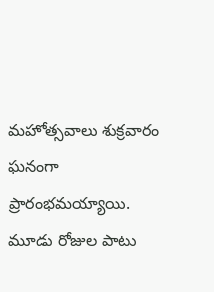మహోత్సవాలు శుక్రవారం ఘనంగా ప్రారంభమయ్యాయి. మూడు రోజుల పాటు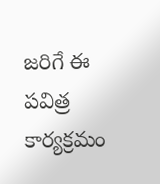జరిగే ఈ పవిత్ర కార్యక్రమం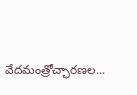వేదమంత్రోచ్ఛారణల...